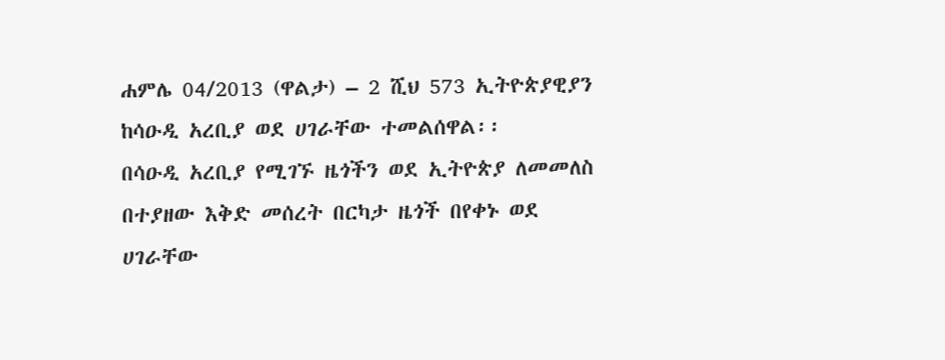ሐምሌ 04/2013 (ዋልታ) – 2 ሺህ 573 ኢትዮጵያዊያን ከሳዑዲ አረቢያ ወደ ሀገራቸው ተመልሰዋል፡፡
በሳዑዲ አረቢያ የሚገኙ ዜጎችን ወደ ኢትዮጵያ ለመመለስ በተያዘው እቅድ መሰረት በርካታ ዜጎች በየቀኑ ወደ ሀገራቸው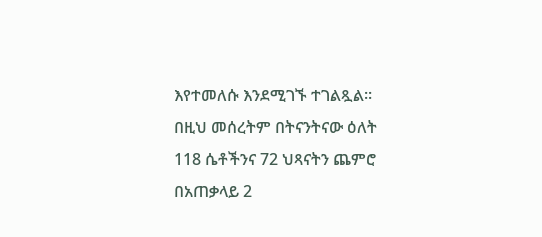እየተመለሱ እንደሚገኙ ተገልጿል፡፡
በዚህ መሰረትም በትናንትናው ዕለት 118 ሴቶችንና 72 ህጻናትን ጨምሮ በአጠቃላይ 2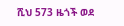ሺህ 573 ዜጎች ወደ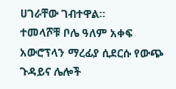ሀገራቸው ገብተዋል።
ተመላሾቹ ቦሌ ዓለም አቀፍ አውሮፕላን ማረፊያ ሲደርሱ የውጭ ጉዳይና ሌሎች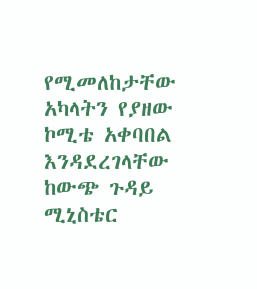የሚመለከታቸው አካላትን የያዘው ኮሚቴ አቀባበል እንዳደረገላቸው ከውጭ ጉዳይ ሚኒስቴር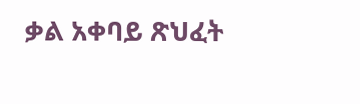ቃል አቀባይ ጽህፈት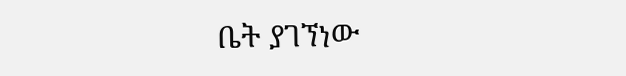ቤት ያገኘነው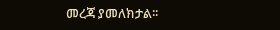መረጃ ያመለክታል፡፡